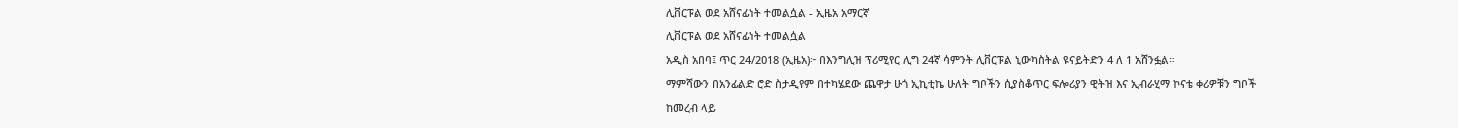ሊቨርፑል ወደ አሸናፊነት ተመልሷል - ኢዜአ አማርኛ
ሊቨርፑል ወደ አሸናፊነት ተመልሷል
አዲስ አበባ፤ ጥር 24/2018 (ኢዜአ)፦ በእንግሊዝ ፕሪሚየር ሊግ 24ኛ ሳምንት ሊቨርፑል ኒውካስትል ዩናይትድን 4 ለ 1 አሸንፏል።
ማምሻውን በአንፊልድ ሮድ ስታዲየም በተካሄደው ጨዋታ ሁጎ ኢኪቲኬ ሁለት ግቦችን ሲያስቆጥር ፍሎሪያን ዊትዝ እና ኢብራሂማ ኮናቴ ቀሪዎቹን ግቦች ከመረብ ላይ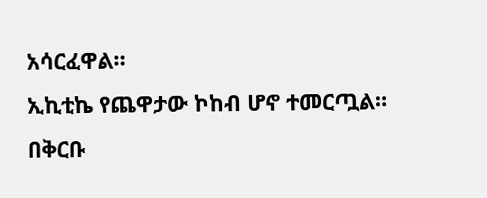አሳርፈዋል።
ኢኪቲኬ የጨዋታው ኮከብ ሆኖ ተመርጧል።
በቅርቡ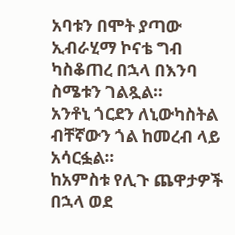አባቱን በሞት ያጣው ኢብራሂማ ኮናቴ ግብ ካስቆጠረ በኋላ በእንባ ስሜቱን ገልጿል።
አንቶኒ ጎርደን ለኒውካስትል ብቸኛውን ጎል ከመረብ ላይ አሳርፏል።
ከአምስቱ የሊጉ ጨዋታዎች በኋላ ወደ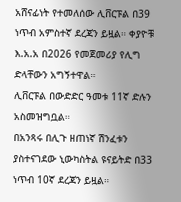አሸናፊነት የተመለሰው ሊቨርፑል በ39 ነጥብ አምስተኛ ደረጃን ይዟል። ቀያዮቹ እ.አ.አ በ2026 የመጀመሪያ የሊግ ድላቸውን አግኝተዋል።
ሊቨርፑል በውድድር ዓመቱ 11ኛ ድሉን አስመዝግቧል።
በአንጻሩ በሊጉ ዘጠነኛ ሽንፈቱን ያስተናገደው ኒውካስትል ዩናይትድ በ33 ነጥብ 10ኛ ደረጃን ይዟል።